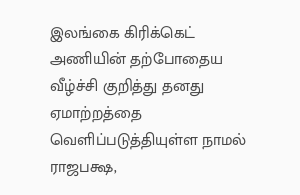இலங்கை கிரிக்கெட் அணியின் தற்போதைய வீழ்ச்சி குறித்து தனது ஏமாற்றத்தை வெளிப்படுத்தியுள்ள நாமல் ராஜபக்ஷ,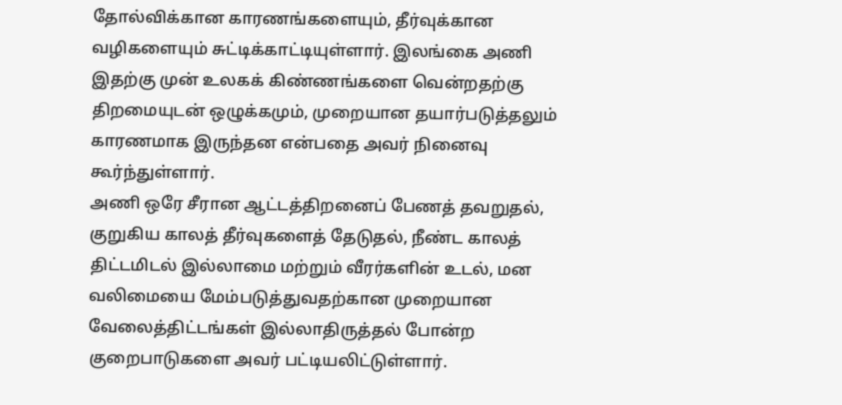தோல்விக்கான காரணங்களையும், தீர்வுக்கான வழிகளையும் சுட்டிக்காட்டியுள்ளார். இலங்கை அணி இதற்கு முன் உலகக் கிண்ணங்களை வென்றதற்கு திறமையுடன் ஒழுக்கமும், முறையான தயார்படுத்தலும் காரணமாக இருந்தன என்பதை அவர் நினைவு கூர்ந்துள்ளார்.
அணி ஒரே சீரான ஆட்டத்திறனைப் பேணத் தவறுதல், குறுகிய காலத் தீர்வுகளைத் தேடுதல், நீண்ட காலத் திட்டமிடல் இல்லாமை மற்றும் வீரர்களின் உடல், மன வலிமையை மேம்படுத்துவதற்கான முறையான வேலைத்திட்டங்கள் இல்லாதிருத்தல் போன்ற குறைபாடுகளை அவர் பட்டியலிட்டுள்ளார்.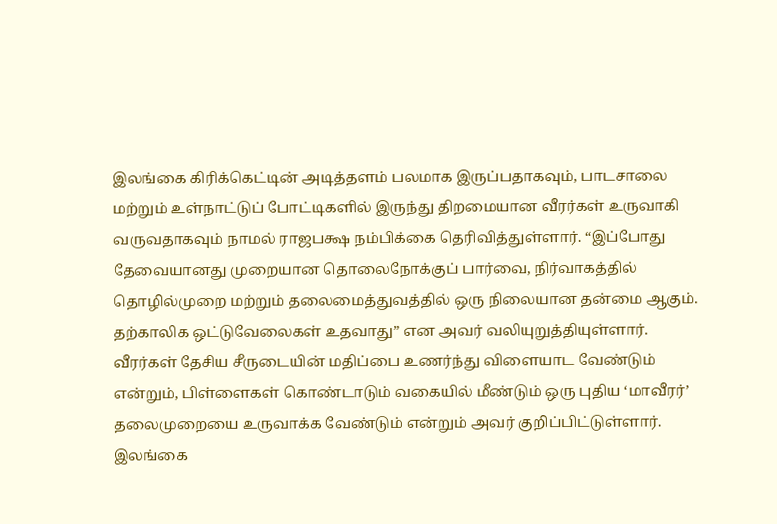இலங்கை கிரிக்கெட்டின் அடித்தளம் பலமாக இருப்பதாகவும், பாடசாலை மற்றும் உள்நாட்டுப் போட்டிகளில் இருந்து திறமையான வீரர்கள் உருவாகி வருவதாகவும் நாமல் ராஜபக்ஷ நம்பிக்கை தெரிவித்துள்ளார். “இப்போது தேவையானது முறையான தொலைநோக்குப் பார்வை, நிர்வாகத்தில் தொழில்முறை மற்றும் தலைமைத்துவத்தில் ஒரு நிலையான தன்மை ஆகும். தற்காலிக ஒட்டுவேலைகள் உதவாது” என அவர் வலியுறுத்தியுள்ளார்.
வீரர்கள் தேசிய சீருடையின் மதிப்பை உணர்ந்து விளையாட வேண்டும் என்றும், பிள்ளைகள் கொண்டாடும் வகையில் மீண்டும் ஒரு புதிய ‘மாவீரர்’ தலைமுறையை உருவாக்க வேண்டும் என்றும் அவர் குறிப்பிட்டுள்ளார். இலங்கை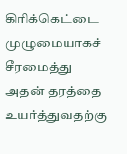கிரிக்கெட்டை முழுமையாகச் சீரமைத்து அதன் தரத்தை உயர்த்துவதற்கு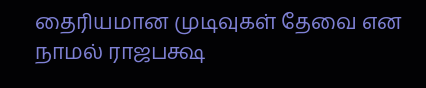தைரியமான முடிவுகள் தேவை என நாமல் ராஜபக்ஷ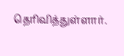தெரிவித்துள்ளார்.